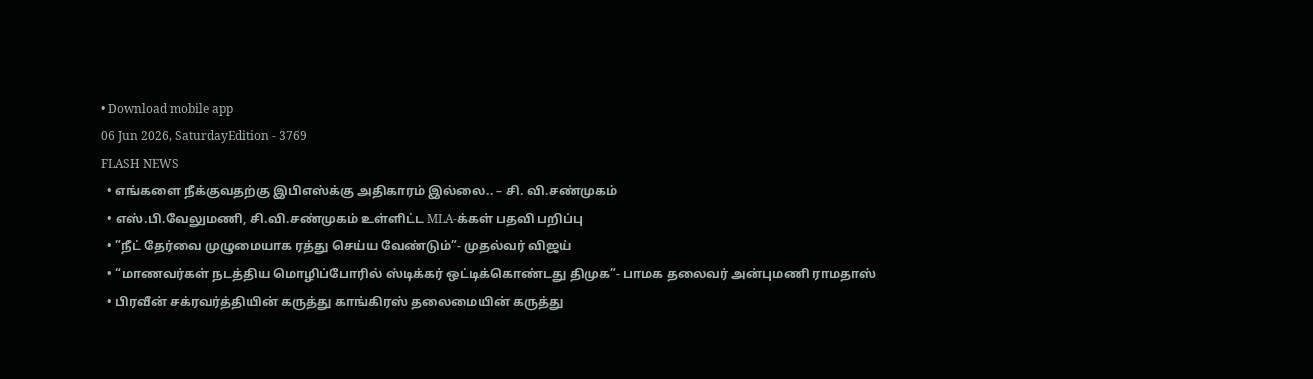• Download mobile app
06 Jun 2026, SaturdayEdition - 3769
FLASH NEWS
  • எங்களை நீக்குவதற்கு இபிஎஸ்க்கு அதிகாரம் இல்லை.. – சி. வி.சண்முகம்
  • எஸ்.பி.வேலுமணி, சி.வி.சண்முகம் உள்ளிட்ட MLA-க்கள் பதவி பறிப்பு
  • ”நீட் தேர்வை முழுமையாக ரத்து செய்ய வேண்டும்”- முதல்வர் விஜய்
  • “மாணவர்கள் நடத்திய மொழிப்போரில் ஸ்டிக்கர் ஒட்டிக்கொண்டது திமுக”- பாமக தலைவர் அன்புமணி ராமதாஸ்
  • பிரவீன் சக்ரவர்த்தியின் கருத்து காங்கிரஸ் தலைமையின் கருத்து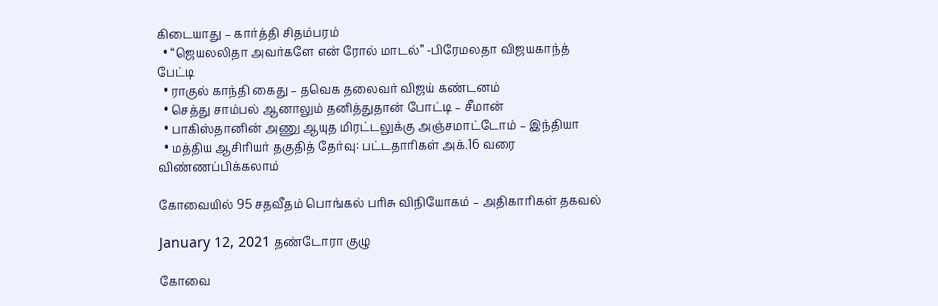கிடையாது – கார்த்தி சிதம்பரம்
  • “ஜெயலலிதா அவர்களே என் ரோல் மாடல்” -பிரேமலதா விஜயகாந்த் பேட்டி
  • ராகுல் காந்தி கைது – தவெக தலைவர் விஜய் கண்டனம்
  • செத்து சாம்பல் ஆனாலும் தனித்துதான் போட்டி – சீமான்
  • பாகிஸ்தானின் அணு ஆயுத மிரட்டலுக்கு அஞ்சமாட்டோம் – இந்தியா
  • மத்திய ஆசிரியர் தகுதித் தேர்வு: பட்டதாரிகள் அக்.16 வரை விண்ணப்பிக்கலாம்

கோவையில் 95 சதவீதம் பொங்கல் பரிசு விநியோகம் – அதிகாரிகள் தகவல்

January 12, 2021 தண்டோரா குழு

கோவை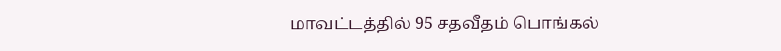மாவட்டத்தில் 95 சதவீதம் பொங்கல்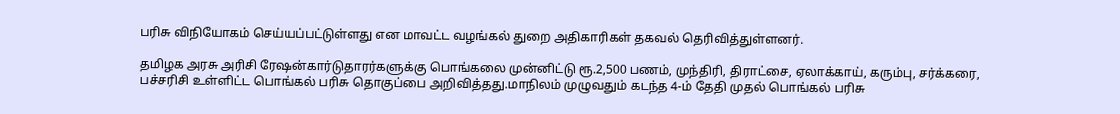பரிசு விநியோகம் செய்யப்பட்டுள்ளது என மாவட்ட வழங்கல் துறை அதிகாரிகள் தகவல் தெரிவித்துள்ளனர்.

தமிழக அரசு அரிசி ரேஷன்கார்டுதாரர்களுக்கு பொங்கலை முன்னிட்டு ரூ.2,500 பணம், முந்திரி, திராட்சை, ஏலாக்காய், கரும்பு, சர்க்கரை, பச்சரிசி உள்ளிட்ட பொங்கல் பரிசு தொகுப்பை அறிவித்தது.மாநிலம் முழுவதும் கடந்த 4-ம் தேதி முதல் பொங்கல் பரிசு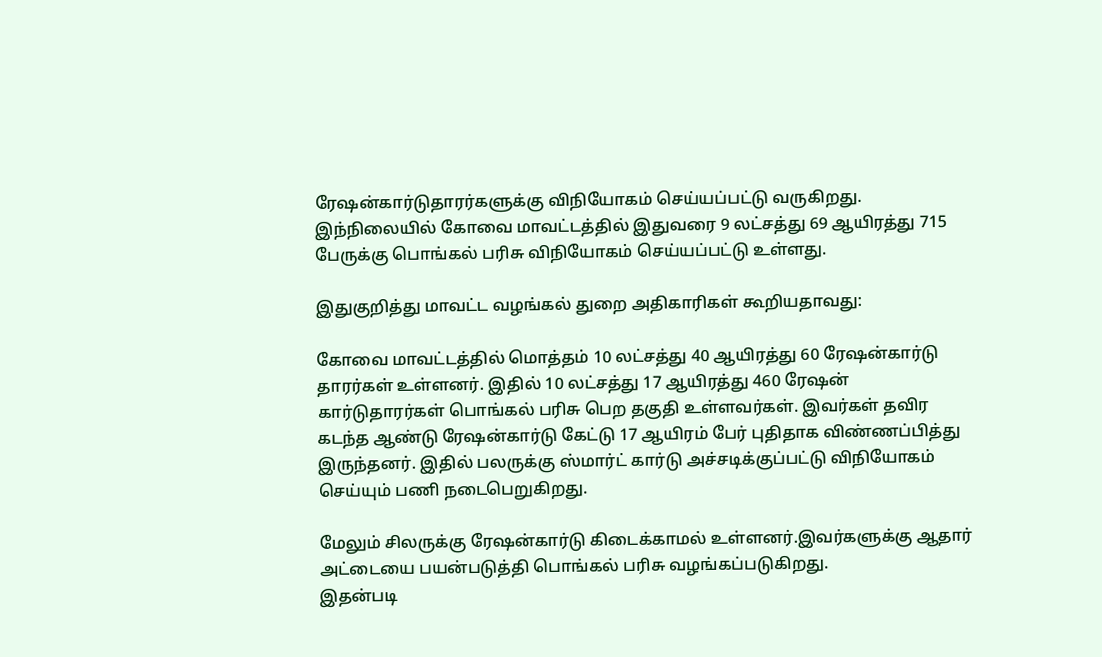ரேஷன்கார்டுதாரர்களுக்கு விநியோகம் செய்யப்பட்டு வருகிறது. இந்நிலையில் கோவை மாவட்டத்தில் இதுவரை 9 லட்சத்து 69 ஆயிரத்து 715 பேருக்கு பொங்கல் பரிசு விநியோகம் செய்யப்பட்டு உள்ளது.

இதுகுறித்து மாவட்ட வழங்கல் துறை அதிகாரிகள் கூறியதாவது:

கோவை மாவட்டத்தில் மொத்தம் 10 லட்சத்து 40 ஆயிரத்து 60 ரேஷன்கார்டு தாரர்கள் உள்ளனர். இதில் 10 லட்சத்து 17 ஆயிரத்து 460 ரேஷன் கார்டுதாரர்கள் பொங்கல் பரிசு பெற தகுதி உள்ளவர்கள். இவர்கள் தவிர கடந்த ஆண்டு ரேஷன்கார்டு கேட்டு 17 ஆயிரம் பேர் புதிதாக விண்ணப்பித்து இருந்தனர். இதில் பலருக்கு ஸ்மார்ட் கார்டு அச்சடிக்குப்பட்டு விநியோகம் செய்யும் பணி நடைபெறுகிறது.

மேலும் சிலருக்கு ரேஷன்கார்டு கிடைக்காமல் உள்ளனர்.இவர்களுக்கு ஆதார் அட்டையை பயன்படுத்தி பொங்கல் பரிசு வழங்கப்படுகிறது.
இதன்படி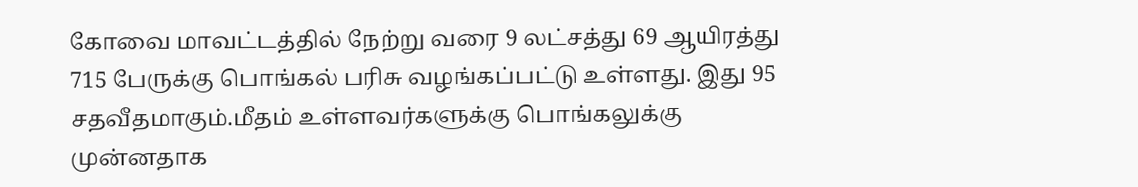கோவை மாவட்டத்தில் நேற்று வரை 9 லட்சத்து 69 ஆயிரத்து 715 பேருக்கு பொங்கல் பரிசு வழங்கப்பட்டு உள்ளது. இது 95 சதவீதமாகும்.மீதம் உள்ளவர்களுக்கு பொங்கலுக்கு முன்னதாக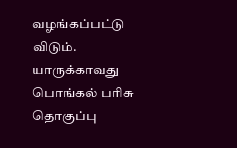வழங்கப்பட்டு விடும். யாருக்காவது பொங்கல் பரிசு தொகுப்பு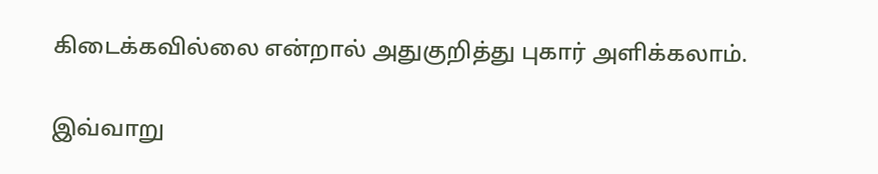கிடைக்கவில்லை என்றால் அதுகுறித்து புகார் அளிக்கலாம்.

இவ்வாறு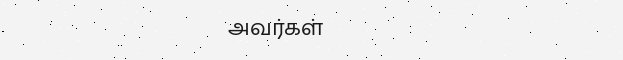அவர்கள்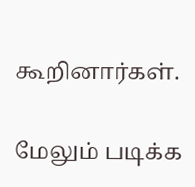கூறினார்கள்.

மேலும் படிக்க